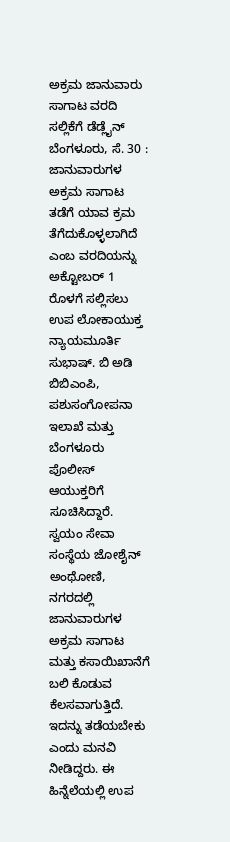ಅಕ್ರಮ ಜಾನುವಾರು ಸಾಗಾಟ ವರದಿ ಸಲ್ಲಿಕೆಗೆ ಡೆಡ್ಲೈನ್
ಬೆಂಗಳೂರು, ಸೆ. 30 : ಜಾನುವಾರುಗಳ ಅಕ್ರಮ ಸಾಗಾಟ ತಡೆಗೆ ಯಾವ ಕ್ರಮ ತೆಗೆದುಕೊಳ್ಳಲಾಗಿದೆ ಎಂಬ ವರದಿಯನ್ನು ಅಕ್ಟೋಬರ್ 1 ರೊಳಗೆ ಸಲ್ಲಿಸಲು ಉಪ ಲೋಕಾಯುಕ್ತ ನ್ಯಾಯಮೂರ್ತಿ ಸುಭಾಷ್. ಬಿ ಅಡಿ ಬಿಬಿಎಂಪಿ, ಪಶುಸಂಗೋಪನಾ ಇಲಾಖೆ ಮತ್ತು ಬೆಂಗಳೂರು ಪೊಲೀಸ್ ಆಯುಕ್ತರಿಗೆ ಸೂಚಿಸಿದ್ದಾರೆ.
ಸ್ವಯಂ ಸೇವಾ ಸಂಸ್ಥೆಯ ಜೋಶೈನ್ ಅಂಥೋಣಿ, ನಗರದಲ್ಲಿ ಜಾನುವಾರುಗಳ ಅಕ್ರಮ ಸಾಗಾಟ ಮತ್ತು ಕಸಾಯಿಖಾನೆಗೆ ಬಲಿ ಕೊಡುವ ಕೆಲಸವಾಗುತ್ತಿದೆ. ಇದನ್ನು ತಡೆಯಬೇಕು ಎಂದು ಮನವಿ ನೀಡಿದ್ದರು. ಈ ಹಿನ್ನೆಲೆಯಲ್ಲಿ ಉಪ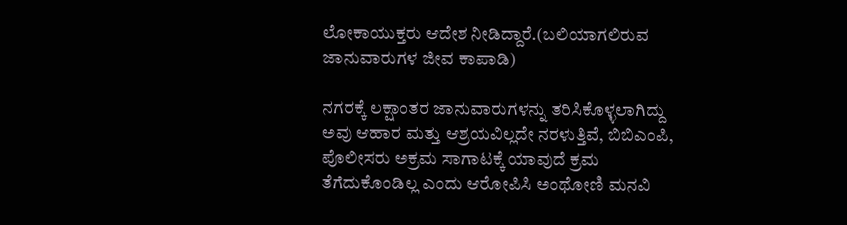ಲೋಕಾಯುಕ್ತರು ಆದೇಶ ನೀಡಿದ್ದಾರೆ.(ಬಲಿಯಾಗಲಿರುವ ಜಾನುವಾರುಗಳ ಜೀವ ಕಾಪಾಡಿ)

ನಗರಕ್ಕೆ ಲಕ್ಷಾಂತರ ಜಾನುವಾರುಗಳನ್ನು ತರಿಸಿಕೊಳ್ಳಲಾಗಿದ್ದು ಅವು ಆಹಾರ ಮತ್ತು ಆಶ್ರಯವಿಲ್ಲದೇ ನರಳುತ್ತಿವೆ, ಬಿಬಿಎಂಪಿ, ಪೊಲೀಸರು ಅಕ್ರಮ ಸಾಗಾಟಕ್ಕೆ ಯಾವುದೆ ಕ್ರಮ ತೆಗೆದುಕೊಂಡಿಲ್ಲ ಎಂದು ಆರೋಪಿಸಿ ಅಂಥೋಣಿ ಮನವಿ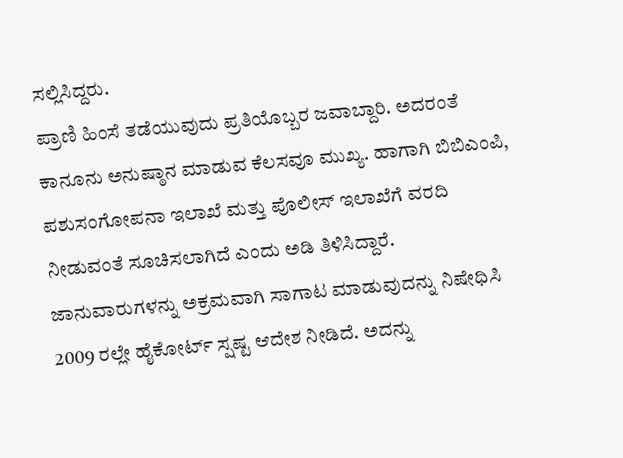ಸಲ್ಲಿಸಿದ್ದರು.
ಪ್ರಾಣಿ ಹಿಂಸೆ ತಡೆಯುವುದು ಪ್ರತಿಯೊಬ್ಬರ ಜವಾಬ್ದಾರಿ. ಅದರಂತೆ ಕಾನೂನು ಅನುಷ್ಠಾನ ಮಾಡುವ ಕೆಲಸವೂ ಮುಖ್ಯ. ಹಾಗಾಗಿ ಬಿಬಿಎಂಪಿ, ಪಶುಸಂಗೋಪನಾ ಇಲಾಖೆ ಮತ್ತು ಪೊಲೀಸ್ ಇಲಾಖೆಗೆ ವರದಿ ನೀಡುವಂತೆ ಸೂಚಿಸಲಾಗಿದೆ ಎಂದು ಅಡಿ ತಿಳಿಸಿದ್ದಾರೆ.
ಜಾನುವಾರುಗಳನ್ನು ಅಕ್ರಮವಾಗಿ ಸಾಗಾಟ ಮಾಡುವುದನ್ನು ನಿಷೇಧಿಸಿ 2009 ರಲ್ಲೇ ಹೈಕೋರ್ಟ್ ಸ್ಷಷ್ಟ ಆದೇಶ ನೀಡಿದೆ. ಅದನ್ನು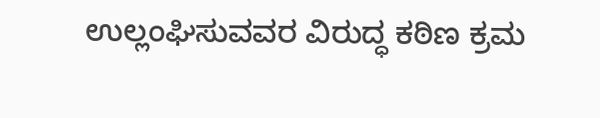ಉಲ್ಲಂಘಿಸುವವರ ವಿರುದ್ಧ ಕಠಿಣ ಕ್ರಮ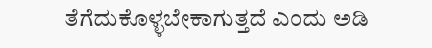ತೆಗೆದುಕೊಳ್ಳಬೇಕಾಗುತ್ತದೆ ಎಂದು ಅಡಿ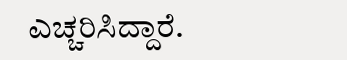ಎಚ್ಚರಿಸಿದ್ದಾರೆ.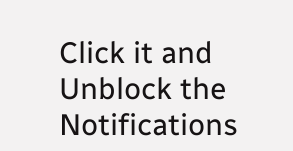Click it and Unblock the Notifications